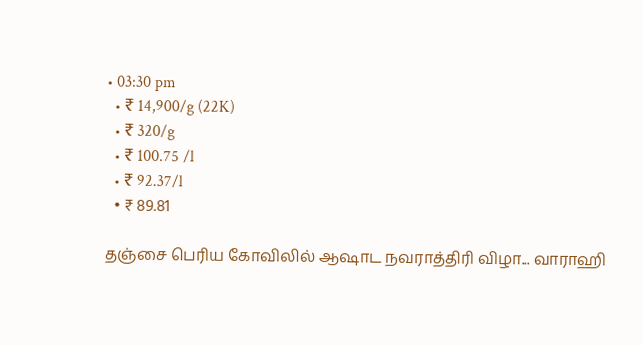• 03:30 pm
  • ₹ 14,900/g (22K)
  • ₹ 320/g
  • ₹ 100.75 /l
  • ₹ 92.37/l
  • ₹ 89.81

தஞ்சை பெரிய கோவிலில் ஆஷாட நவராத்திரி விழா... வாராஹி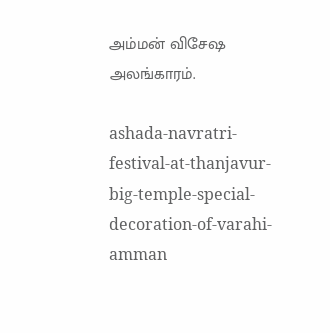அம்மன் விசேஷ அலங்காரம்.

ashada-navratri-festival-at-thanjavur-big-temple-special-decoration-of-varahi-amman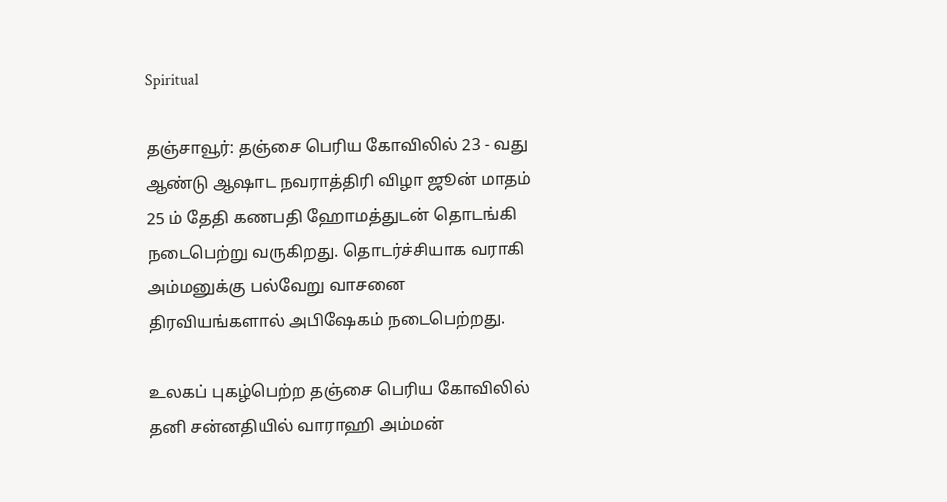Spiritual

தஞ்சாவூர்: தஞ்சை பெரிய கோவிலில் 23 - வது ஆண்டு ஆஷாட நவராத்திரி விழா ஜூன் மாதம் 25 ம் தேதி கணபதி ஹோமத்துடன் தொடங்கி நடைபெற்று வருகிறது. தொடர்ச்சியாக வராகி அம்மனுக்கு பல்வேறு வாசனை திரவியங்களால் அபிஷேகம் நடைபெற்றது.

உலகப் புகழ்பெற்ற தஞ்சை பெரிய கோவிலில் தனி சன்னதியில் வாராஹி அம்மன்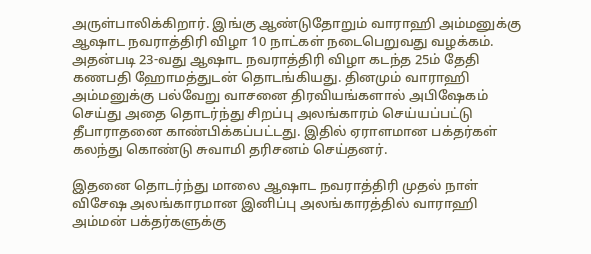அருள்பாலிக்கிறார். இங்கு ஆண்டுதோறும் வாராஹி அம்மனுக்கு ஆஷாட நவராத்திரி விழா 10 நாட்கள் நடைபெறுவது வழக்கம். அதன்படி 23-வது ஆஷாட நவராத்திரி விழா கடந்த 25ம் தேதி கணபதி ஹோமத்துடன் தொடங்கியது. தினமும் வாராஹி அம்மனுக்கு பல்வேறு வாசனை திரவியங்களால் அபிஷேகம் செய்து அதை தொடர்ந்து சிறப்பு அலங்காரம் செய்யப்பட்டு தீபாராதனை காண்பிக்கப்பட்டது. இதில் ஏராளமான பக்தர்கள் கலந்து கொண்டு சுவாமி தரிசனம் செய்தனர்.

இதனை தொடர்ந்து மாலை ஆஷாட நவராத்திரி முதல் நாள் விசேஷ அலங்காரமான இனிப்பு அலங்காரத்தில் வாராஹி அம்மன் பக்தர்களுக்கு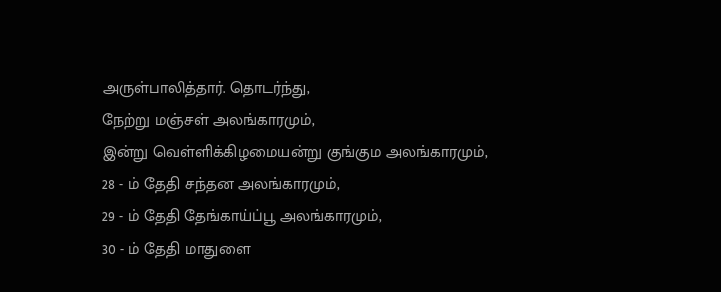அருள்பாலித்தார். தொடர்ந்து,
நேற்று மஞ்சள் அலங்காரமும்,
இன்று வெள்ளிக்கிழமையன்று குங்கும அலங்காரமும்,
28 - ம் தேதி சந்தன அலங்காரமும்,
29 - ம் தேதி தேங்காய்ப்பூ அலங்காரமும்,
30 - ம் தேதி மாதுளை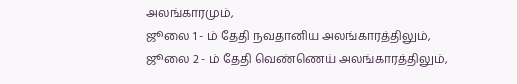அலங்காரமும்,
ஜூலை 1 - ம் தேதி நவதானிய அலங்காரத்திலும்,
ஜூலை 2 - ம் தேதி வெண்ணெய் அலங்காரத்திலும்,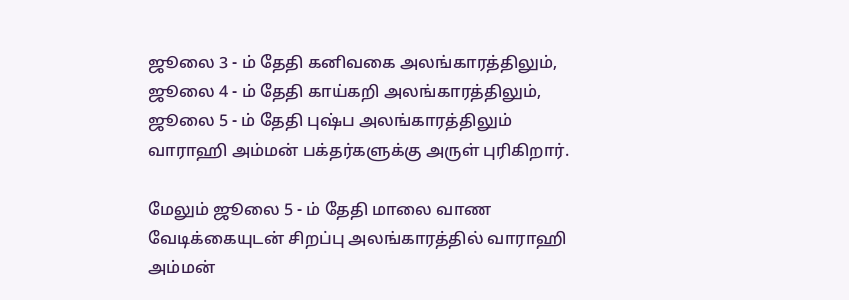ஜூலை 3 - ம் தேதி கனிவகை அலங்காரத்திலும்,
ஜூலை 4 - ம் தேதி காய்கறி அலங்காரத்திலும்,
ஜூலை 5 - ம் தேதி புஷ்ப அலங்காரத்திலும்
வாராஹி அம்மன் பக்தர்களுக்கு அருள் புரிகிறார்.

மேலும் ஜூலை 5 - ம் தேதி மாலை வாண வேடிக்கையுடன் சிறப்பு அலங்காரத்தில் வாராஹி அம்மன்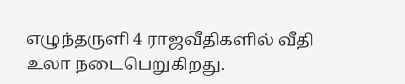எழுந்தருளி 4 ராஜவீதிகளில் வீதி உலா நடைபெறுகிறது.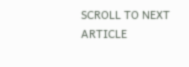SCROLL TO NEXT ARTICLE